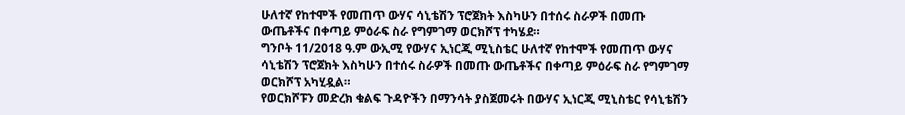ሁለተኛ የከተሞች የመጠጥ ውሃና ሳኒቴሽን ፕሮጀክት እስካሁን በተሰሩ ስራዎች በመጡ ውጤቶችና በቀጣይ ምዕራፍ ስራ የግምገማ ወርክሾፕ ተካሄደ።
ግንቦት 11/2018 ዓ.ም ውኢሚ የውሃና ኢነርጂ ሚኒስቴር ሁለተኛ የከተሞች የመጠጥ ውሃና ሳኒቴሽን ፕሮጀክት እስካሁን በተሰሩ ስራዎች በመጡ ውጤቶችና በቀጣይ ምዕራፍ ስራ የግምገማ ወርክሾፕ አካሂዷል።
የወርክሾፑን መድረክ ቁልፍ ጉዳዮችን በማንሳት ያስጀመሩት በውሃና ኢነርጂ ሚኒስቴር የሳኒቴሽን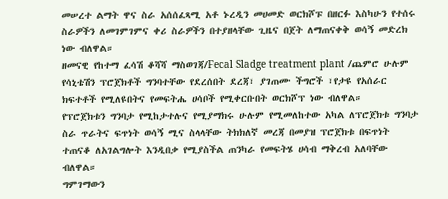መሠረተ ልማት ዋና ስራ አሰሰፈጻሚ አቶ ኑረዲን መሀመድ ወርክሾፑ በዘርፉ እስካሁን የተሰሩ ስራዎችን ለመገምገምና ቀሪ ስራዎችን በተያዘላቸው ጊዜና በጀት ለማጠናቀቅ ወሳኝ መድረክ ነው ብለዋል።
ዘመናዊ የከተማ ፈሳሽ ቆሻሻ ማስወገጃ/Fecal Sladge treatment plant /ጨምሮ ሁሉም የሳኒቴሽን ፕሮጀክቶች ግንባተቸው የደረሰበት ደረጃ፣ ያገጠሙ ችግሮች ፣የታዩ የአሰራር ክፍተቶች የሚለዩበትና የመፍትሔ ሀሳቦች የሚቀርቡበት ወርክሾፕ ነው ብለዋል።
የፕሮጀክቱን ግንባታ የሚከታተሉና የሚያማክሩ ሁሉም የሚመለከተው አካል ለፕሮጀክቱ ግንባታ ስራ ጥራትና ፍጥነት ወሳኝ ሚና ስላላቸው ትክክለኛ መረጃ በመያዝ ፕሮጀክቱ በፍጥነት ተጠናቆ ለአገልግሎት እንዲበቃ የሚያስችል ጠንካራ የመፍትሄ ሀሳብ ማቅረብ አለባቸው ብለዋል።
ግምገማውን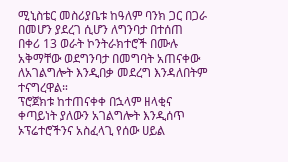ሚኒስቴር መስሪያቤቱ ከዓለም ባንክ ጋር በጋራ በመሆን ያደረገ ሲሆን ለግንባታ በተሰጠ በቀሪ 13 ወራት ኮንትራክተሮች በሙሉ አቅማቸው ወደግንባታ በመግባት አጠናቀው ለአገልግሎት እንዲበቃ መደረግ እንዳለበትም ተናግረዋል።
ፕሮጀክቱ ከተጠናቀቀ በኋላም ዘላቂና ቀጣይነት ያለውን አገልግሎት እንዲሰጥ ኦፕሬተሮችንና አስፈላጊ የሰው ሀይል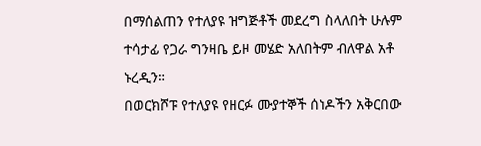በማሰልጠን የተለያዩ ዝግጅቶች መደረግ ስላለበት ሁሉም ተሳታፊ የጋራ ግንዛቤ ይዞ መሄድ አለበትም ብለዋል አቶ ኑረዲን።
በወርክሾፑ የተለያዩ የዘርፉ ሙያተኞች ሰነዶችን አቅርበው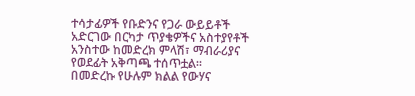ተሳታፊዎች የቡድንና የጋራ ውይይቶች አድርገው በርካታ ጥያቄዎችና አስተያየቶች አንስተው ከመድረክ ምላሽ፣ ማብራሪያና የወደፊት አቅጣጫ ተሰጥቷል።
በመድረኩ የሁሉም ክልል የውሃና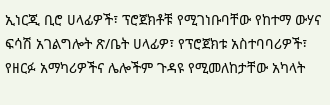ኢነርጂ ቢሮ ሀላፊዎች፣ ፕሮጀክቶቹ የሚገነቡባቸው የከተማ ውሃና ፍሳሽ አገልግሎት ጽ/ቤት ሀላፊዎ፣ የፕሮጀክቱ አስተባባሪዎች፣ የዘርፉ አማካሪዎችና ሌሎችም ጉዳዩ የሚመለከታቸው አካላት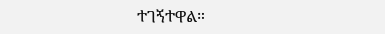ተገኝተዋል።